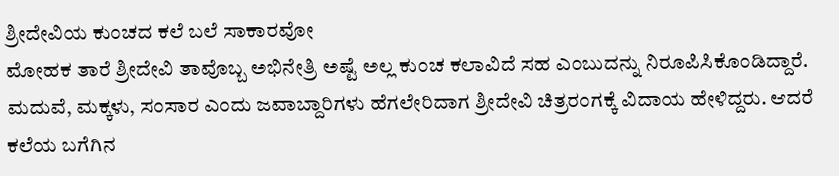ಶ್ರೀದೇವಿಯ ಕುಂಚದ ಕಲೆ ಬಲೆ ಸಾಕಾರವೋ
ಮೋಹಕ ತಾರೆ ಶ್ರೀದೇವಿ ತಾವೊಬ್ಬ ಅಭಿನೇತ್ರಿ ಅಷ್ಟೆ ಅಲ್ಲ ಕುಂಚ ಕಲಾವಿದೆ ಸಹ ಎಂಬುದನ್ನು ನಿರೂಪಿಸಿಕೊಂಡಿದ್ದಾರೆ. ಮದುವೆ, ಮಕ್ಕಳು, ಸಂಸಾರ ಎಂದು ಜವಾಬ್ದಾರಿಗಳು ಹೆಗಲೇರಿದಾಗ ಶ್ರೀದೇವಿ ಚಿತ್ರರಂಗಕ್ಕೆ ವಿದಾಯ ಹೇಳಿದ್ದರು. ಆದರೆ ಕಲೆಯ ಬಗೆಗಿನ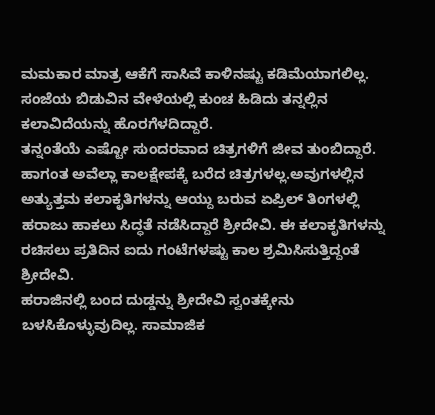ಮಮಕಾರ ಮಾತ್ರ ಆಕೆಗೆ ಸಾಸಿವೆ ಕಾಳಿನಷ್ಟು ಕಡಿಮೆಯಾಗಲಿಲ್ಲ. ಸಂಜೆಯ ಬಿಡುವಿನ ವೇಳೆಯಲ್ಲಿ ಕುಂಚ ಹಿಡಿದು ತನ್ನಲ್ಲಿನ ಕಲಾವಿದೆಯನ್ನು ಹೊರಗೆಳದಿದ್ದಾರೆ.
ತನ್ನಂತೆಯೆ ಎಷ್ಟೋ ಸುಂದರವಾದ ಚಿತ್ರಗಳಿಗೆ ಜೀವ ತುಂಬಿದ್ದಾರೆ. ಹಾಗಂತ ಅವೆಲ್ಲಾ ಕಾಲಕ್ಷೇಪಕ್ಕೆ ಬರೆದ ಚಿತ್ರಗಳಲ್ಲ.ಅವುಗಳಲ್ಲಿನ ಅತ್ಯುತ್ತಮ ಕಲಾಕೃತಿಗಳನ್ನು ಆಯ್ದು ಬರುವ ಏಪ್ರಿಲ್ ತಿಂಗಳಲ್ಲಿ ಹರಾಜು ಹಾಕಲು ಸಿದ್ಧತೆ ನಡೆಸಿದ್ದಾರೆ ಶ್ರೀದೇವಿ. ಈ ಕಲಾಕೃತಿಗಳನ್ನು ರಚಿಸಲು ಪ್ರತಿದಿನ ಐದು ಗಂಟೆಗಳಷ್ಟು ಕಾಲ ಶ್ರಮಿಸಿಸುತ್ತಿದ್ದಂತೆ ಶ್ರೀದೇವಿ.
ಹರಾಜಿನಲ್ಲಿ ಬಂದ ದುಡ್ಡನ್ನು ಶ್ರೀದೇವಿ ಸ್ವಂತಕ್ಕೇನು ಬಳಸಿಕೊಳ್ಳುವುದಿಲ್ಲ. ಸಾಮಾಜಿಕ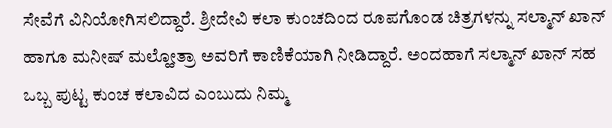ಸೇವೆಗೆ ವಿನಿಯೋಗಿಸಲಿದ್ದಾರೆ. ಶ್ರೀದೇವಿ ಕಲಾ ಕುಂಚದಿಂದ ರೂಪಗೊಂಡ ಚಿತ್ರಗಳನ್ನು ಸಲ್ಮಾನ್ ಖಾನ್ ಹಾಗೂ ಮನೀಷ್ ಮಲ್ಹೋತ್ರಾ ಅವರಿಗೆ ಕಾಣಿಕೆಯಾಗಿ ನೀಡಿದ್ದಾರೆ. ಅಂದಹಾಗೆ ಸಲ್ಮಾನ್ ಖಾನ್ ಸಹ ಒಬ್ಬ ಪುಟ್ಟ ಕುಂಚ ಕಲಾವಿದ ಎಂಬುದು ನಿಮ್ಮ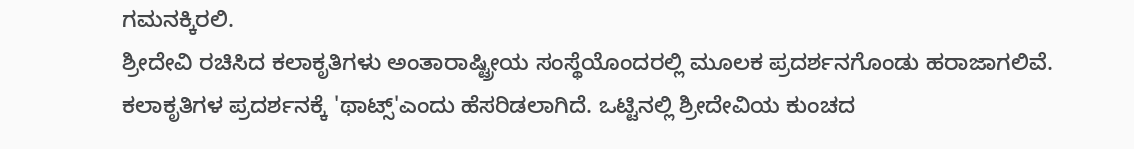ಗಮನಕ್ಕಿರಲಿ.
ಶ್ರೀದೇವಿ ರಚಿಸಿದ ಕಲಾಕೃತಿಗಳು ಅಂತಾರಾಷ್ಟ್ರೀಯ ಸಂಸ್ಥೆಯೊಂದರಲ್ಲಿ ಮೂಲಕ ಪ್ರದರ್ಶನಗೊಂಡು ಹರಾಜಾಗಲಿವೆ. ಕಲಾಕೃತಿಗಳ ಪ್ರದರ್ಶನಕ್ಕೆ 'ಥಾಟ್ಸ್'ಎಂದು ಹೆಸರಿಡಲಾಗಿದೆ. ಒಟ್ಟಿನಲ್ಲಿ ಶ್ರೀದೇವಿಯ ಕುಂಚದ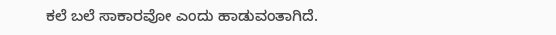ಕಲೆ ಬಲೆ ಸಾಕಾರವೋ ಎಂದು ಹಾಡುವಂತಾಗಿದೆ.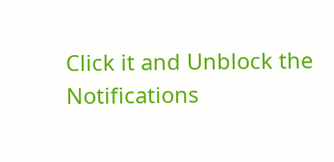Click it and Unblock the Notifications